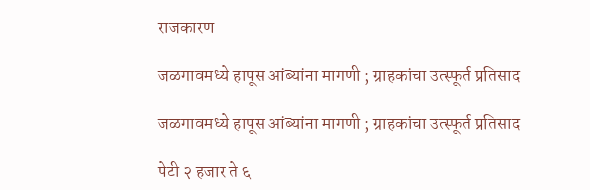राजकारण

जळगावमध्ये हापूस आंब्यांना मागणी ; ग्राहकांचा उत्स्फूर्त प्रतिसाद

जळगावमध्ये हापूस आंब्यांना मागणी ; ग्राहकांचा उत्स्फूर्त प्रतिसाद

पेटी २ हजार ते ६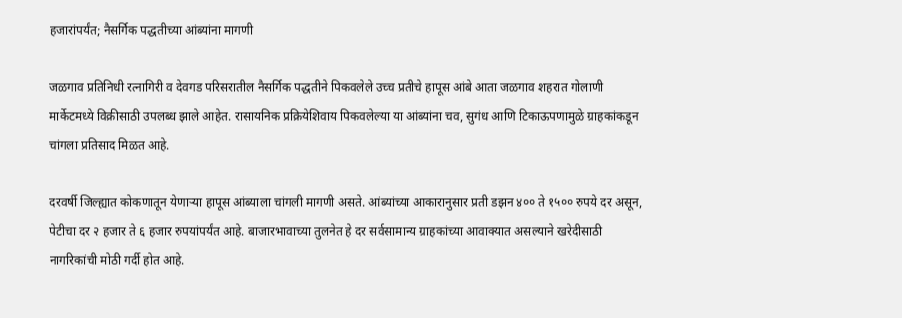हजारांपर्यंत; नैसर्गिक पद्धतीच्या आंब्यांना मागणी

जळगाव प्रतिनिधी रत्नागिरी व देवगड परिसरातील नैसर्गिक पद्धतीने पिकवलेले उच्च प्रतीचे हापूस आंबे आता जळगाव शहरात गोलाणी मार्केटमध्ये विक्रीसाठी उपलब्ध झाले आहेत. रासायनिक प्रक्रियेशिवाय पिकवलेल्या या आंब्यांना चव, सुगंध आणि टिकाऊपणामुळे ग्राहकांकडून चांगला प्रतिसाद मिळत आहे.

दरवर्षी जिल्ह्यात कोकणातून येणार्‍या हापूस आंब्याला चांगली मागणी असते. आंब्यांच्या आकारानुसार प्रती डझन ४०० ते १५०० रुपये दर असून, पेटीचा दर २ हजार ते ६ हजार रुपयांपर्यंत आहे. बाजारभावाच्या तुलनेत हे दर सर्वसामान्य ग्राहकांच्या आवाक्यात असल्याने खरेदीसाठी नागरिकांची मोठी गर्दी होत आहे.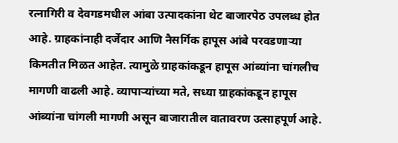रत्नागिरी व देवगडमधील आंबा उत्पादकांना थेट बाजारपेठ उपलब्ध होत आहे. ग्राहकांनाही दर्जेदार आणि नैसर्गिक हापूस आंबे परवडणाऱ्या किमतीत मिळत आहेत. त्यामुळे ग्राहकांकडून हापूस आंब्यांना चांगलीच मागणी वाढली आहे. व्यापाऱ्यांच्या मते, सध्या ग्राहकांकडून हापूस आंब्यांना चांगली मागणी असून बाजारातील वातावरण उत्साहपूर्ण आहे.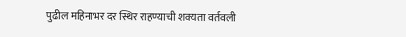पुढील महिनाभर दर स्थिर राहण्याची शक्यता वर्तवली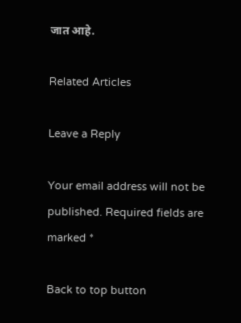जात आहे.

Related Articles

Leave a Reply

Your email address will not be published. Required fields are marked *

Back to top button